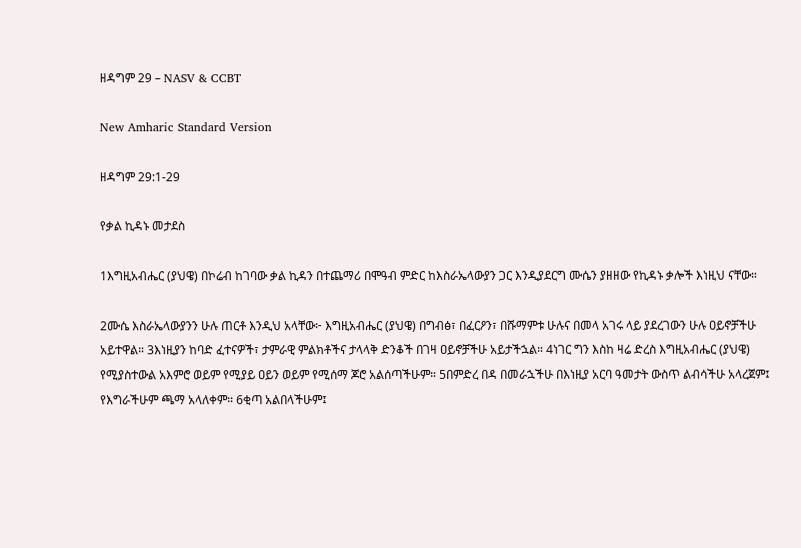ዘዳግም 29 – NASV & CCBT

New Amharic Standard Version

ዘዳግም 29:1-29

የቃል ኪዳኑ መታደስ

1እግዚአብሔር (ያህዌ) በኮሬብ ከገባው ቃል ኪዳን በተጨማሪ በሞዓብ ምድር ከእስራኤላውያን ጋር እንዲያደርግ ሙሴን ያዘዘው የኪዳኑ ቃሎች እነዚህ ናቸው።

2ሙሴ እስራኤላውያንን ሁሉ ጠርቶ እንዲህ አላቸው፦ እግዚአብሔር (ያህዌ) በግብፅ፣ በፈርዖን፣ በሹማምቱ ሁሉና በመላ አገሩ ላይ ያደረገውን ሁሉ ዐይኖቻችሁ አይተዋል። 3እነዚያን ከባድ ፈተናዎች፣ ታምራዊ ምልክቶችና ታላላቅ ድንቆች በገዛ ዐይኖቻችሁ አይታችኋል። 4ነገር ግን እስከ ዛሬ ድረስ እግዚአብሔር (ያህዌ) የሚያስተውል አእምሮ ወይም የሚያይ ዐይን ወይም የሚሰማ ጆሮ አልሰጣችሁም። 5በምድረ በዳ በመራኋችሁ በእነዚያ አርባ ዓመታት ውስጥ ልብሳችሁ አላረጀም፤ የእግራችሁም ጫማ አላለቀም። 6ቂጣ አልበላችሁም፤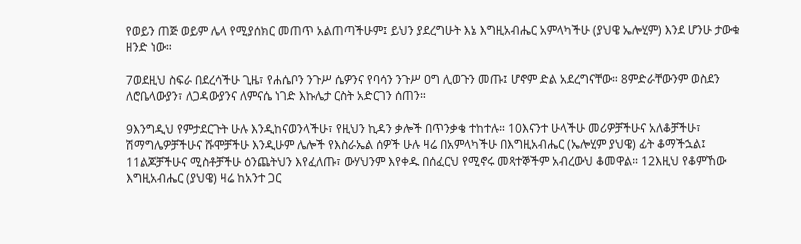የወይን ጠጅ ወይም ሌላ የሚያሰክር መጠጥ አልጠጣችሁም፤ ይህን ያደረግሁት እኔ እግዚአብሔር አምላካችሁ (ያህዌ ኤሎሂም) እንደ ሆንሁ ታውቁ ዘንድ ነው።

7ወደዚህ ስፍራ በደረሳችሁ ጊዜ፣ የሐሴቦን ንጉሥ ሴዎንና የባሳን ንጉሥ ዐግ ሊወጉን መጡ፤ ሆኖም ድል አደረግናቸው። 8ምድራቸውንም ወስደን ለሮቤላውያን፣ ለጋዳውያንና ለምናሴ ነገድ እኩሌታ ርስት አድርገን ሰጠን።

9እንግዲህ የምታደርጉት ሁሉ እንዲከናወንላችሁ፣ የዚህን ኪዳን ቃሎች በጥንቃቄ ተከተሉ። 10እናንተ ሁላችሁ መሪዎቻችሁና አለቆቻችሁ፣ ሽማግሌዎቻችሁና ሹሞቻችሁ እንዲሁም ሌሎች የእስራኤል ሰዎች ሁሉ ዛሬ በአምላካችሁ በእግዚአብሔር (ኤሎሂም ያህዌ) ፊት ቆማችኋል፤ 11ልጆቻችሁና ሚስቶቻችሁ ዕንጨትህን እየፈለጡ፣ ውሃህንም እየቀዱ በሰፈርህ የሚኖሩ መጻተኞችም አብረውህ ቆመዋል። 12እዚህ የቆምኸው እግዚአብሔር (ያህዌ) ዛሬ ከአንተ ጋር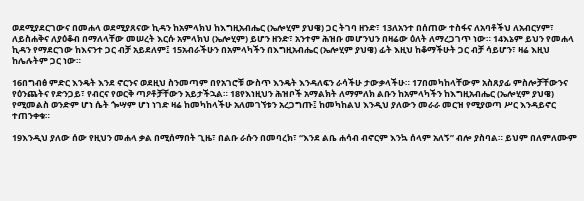ወደሚያደርገውና በመሐላ ወደሚያጸናው ኪዳን ከአምላክህ ከእግዚአብሔር (ኤሎሂም ያህዌ) ጋር ትገባ ዘንድ፣ 13ለአንተ በሰጠው ተስፋና ለአባቶችህ ለአብርሃም፣ ለይስሐቅና ለያዕቆብ በማለላቸው መሠረት እርሱ አምላክህ (ኤሎሂም) ይሆን ዘንድ፣ አንተም ሕዝቡ መሆንህን በዛሬው ዕለት ለማረጋገጥ ነው። 14እኔም ይህን የመሐላ ኪዳን የማደርገው ከእናንተ ጋር ብቻ አይደለም፤ 15አብራችሁን በአምላካችን በእግዚአብሔር (ኤሎሂም ያህዌ) ፊት እዚህ ከቆማችሁት ጋር ብቻ ሳይሆን፣ ዛሬ እዚህ ከሌሉትም ጋር ነው።

16በግብፅ ምድር እንዴት እንደ ኖርንና ወደዚህ ስንመጣም በየአገሮቹ ውስጥ እንዴት እንዳለፍን ራሳችሁ ታውቃላችሁ። 17በመካከላቸውም አስጸያፊ ምስሎቻቸውንና የዕንጨትና የድንጋይ፣ የብርና የወርቅ ጣዖቶቻቸውን አይታችኋል። 18የእነዚህን ሕዝቦች አማልክት ለማምለክ ልቡን ከአምላካችን ከእግዚአብሔር (ኤሎሂም ያህዌ) የሚመልስ ወንድም ሆነ ሴት ጐሣም ሆነ ነገድ ዛሬ ከመካከላችሁ አለመገኘቱን አረጋግጡ፤ ከመካከልህ እንዲህ ያለውን መራራ መርዝ የሚያወጣ ሥር እንዳይኖር ተጠንቀቁ።

19እንዲህ ያለው ሰው የዚህን መሐላ ቃል በሚሰማበት ጊዜ፣ በልቡ ራሱን በመባረክ፣ “እንደ ልቤ ሐሳብ ብኖርም እንኳ ሰላም አለኝ” ብሎ ያስባል። ይህም በለምለሙም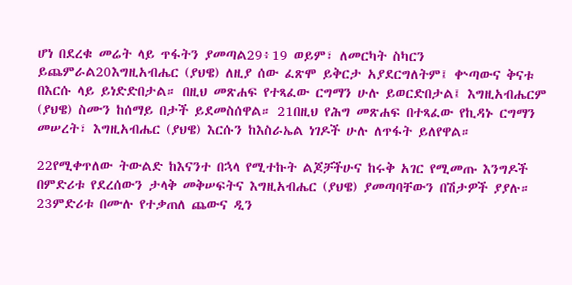ሆነ በደረቁ መሬት ላይ ጥፋትን ያመጣል29፥19 ወይም፣ ለመርካት ስካርን ይጨምራል20እግዚአብሔር (ያህዌ) ለዚያ ሰው ፈጽሞ ይቅርታ አያደርግለትም፤ ቍጣውና ቅናቱ በእርሱ ላይ ይነድድበታል። በዚህ መጽሐፍ የተጻፈው ርግማን ሁሉ ይወርድበታል፤ እግዚአብሔርም (ያህዌ) ስሙን ከሰማይ በታች ይደመስሰዋል። 21በዚህ የሕግ መጽሐፍ በተጻፈው የኪዳኑ ርግማን መሠረት፣ እግዚአብሔር (ያህዌ) እርሱን ከእስራኤል ነገዶች ሁሉ ለጥፋት ይለየዋል።

22የሚቀጥለው ትውልድ ከእናንተ በኋላ የሚተኩት ልጆቻችሁና ከሩቅ አገር የሚመጡ እንግዶች በምድሪቱ የደረሰውን ታላቅ መቅሠፍትና እግዚአብሔር (ያህዌ) ያመጣባቸውን በሽታዎች ያያሉ። 23ምድሪቱ በሙሉ የተቃጠለ ጨውና ዲን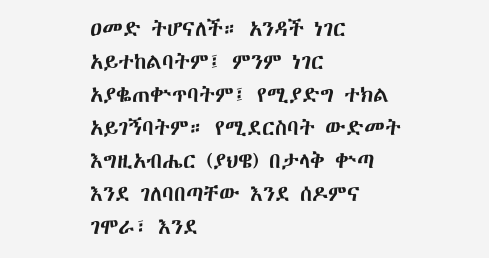ዐመድ ትሆናለች። አንዳች ነገር አይተከልባትም፤ ምንም ነገር አያቈጠቍጥባትም፤ የሚያድግ ተክል አይገኝባትም። የሚደርስባት ውድመት እግዚአብሔር (ያህዌ) በታላቅ ቍጣ እንደ ገለባበጣቸው እንደ ሰዶምና ገሞራ፣ እንደ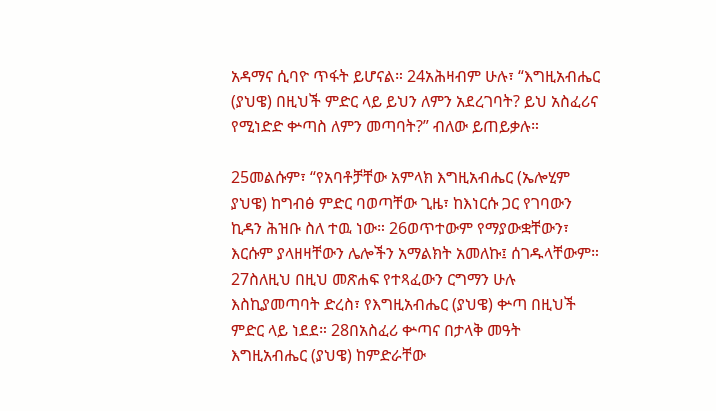አዳማና ሲባዮ ጥፋት ይሆናል። 24አሕዛብም ሁሉ፣ “እግዚአብሔር (ያህዌ) በዚህች ምድር ላይ ይህን ለምን አደረገባት? ይህ አስፈሪና የሚነድድ ቍጣስ ለምን መጣባት?” ብለው ይጠይቃሉ።

25መልሱም፣ “የአባቶቻቸው አምላክ እግዚአብሔር (ኤሎሂም ያህዌ) ከግብፅ ምድር ባወጣቸው ጊዜ፣ ከእነርሱ ጋር የገባውን ኪዳን ሕዝቡ ስለ ተዉ ነው። 26ወጥተውም የማያውቋቸውን፣ እርሱም ያላዘዛቸውን ሌሎችን አማልክት አመለኩ፤ ሰገዱላቸውም። 27ስለዚህ በዚህ መጽሐፍ የተጻፈውን ርግማን ሁሉ እስኪያመጣባት ድረስ፣ የእግዚአብሔር (ያህዌ) ቍጣ በዚህች ምድር ላይ ነደደ። 28በአስፈሪ ቍጣና በታላቅ መዓት እግዚአብሔር (ያህዌ) ከምድራቸው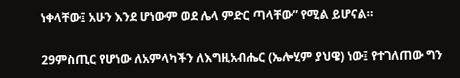ነቀላቸው፤ አሁን እንደ ሆነውም ወደ ሌላ ምድር ጣላቸው” የሚል ይሆናል።

29ምስጢር የሆነው ለአምላካችን ለእግዚአብሔር (ኤሎሂም ያህዌ) ነው፤ የተገለጠው ግን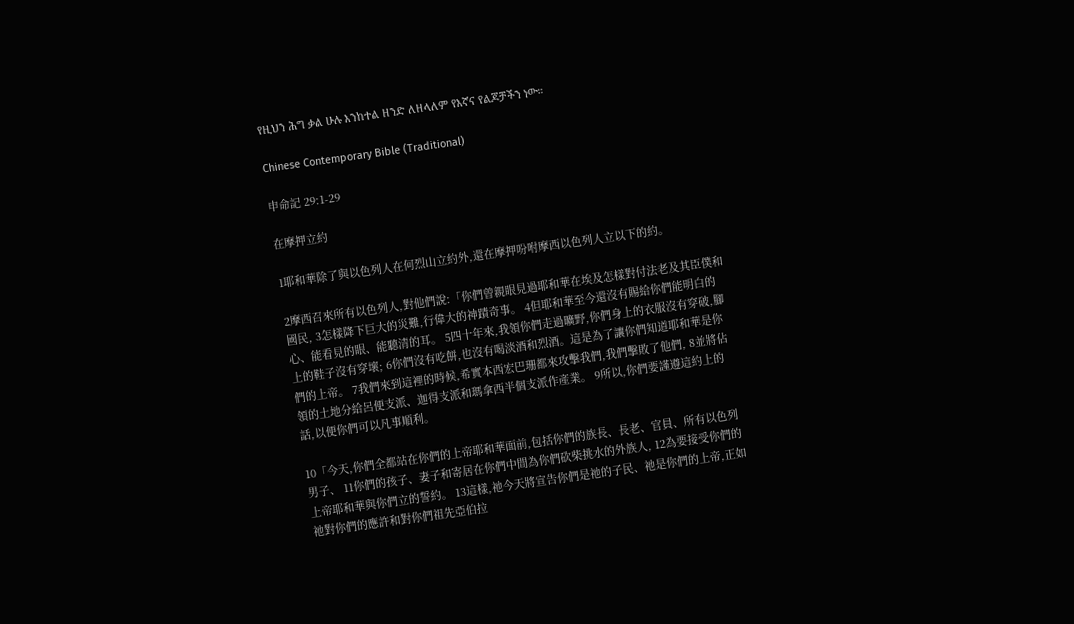የዚህን ሕግ ቃል ሁሉ እንከተል ዘንድ ለዘላለም የእኛና የልጆቻችን ነው።

Chinese Contemporary Bible (Traditional)

申命記 29:1-29

在摩押立約

1耶和華除了與以色列人在何烈山立約外,還在摩押吩咐摩西以色列人立以下的約。

2摩西召來所有以色列人,對他們說:「你們曾親眼見過耶和華在埃及怎樣對付法老及其臣僕和國民, 3怎樣降下巨大的災難,行偉大的神蹟奇事。 4但耶和華至今還沒有賜給你們能明白的心、能看見的眼、能聽清的耳。 5四十年來,我領你們走過曠野,你們身上的衣服沒有穿破,腳上的鞋子沒有穿壞; 6你們沒有吃餅,也沒有喝淡酒和烈酒。這是為了讓你們知道耶和華是你們的上帝。 7我們來到這裡的時候,希實本西宏巴珊都來攻擊我們,我們擊敗了他們, 8並將佔領的土地分給呂便支派、迦得支派和瑪拿西半個支派作產業。 9所以,你們要謹遵這約上的話,以便你們可以凡事順利。

10「今天,你們全都站在你們的上帝耶和華面前,包括你們的族長、長老、官員、所有以色列男子、 11你們的孩子、妻子和寄居在你們中間為你們砍柴挑水的外族人, 12為要接受你們的上帝耶和華與你們立的誓約。 13這樣,祂今天將宣告你們是祂的子民、祂是你們的上帝,正如祂對你們的應許和對你們祖先亞伯拉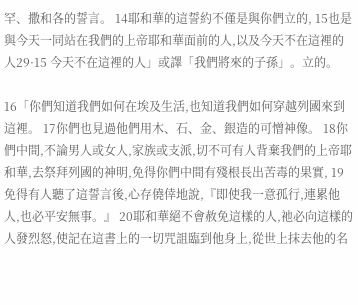罕、撒和各的誓言。 14耶和華的這誓約不僅是與你們立的, 15也是與今天一同站在我們的上帝耶和華面前的人,以及今天不在這裡的人29·15 今天不在這裡的人」或譯「我們將來的子孫」。立的。

16「你們知道我們如何在埃及生活,也知道我們如何穿越列國來到這裡。 17你們也見過他們用木、石、金、銀造的可憎神像。 18你們中間,不論男人或女人,家族或支派,切不可有人背棄我們的上帝耶和華,去祭拜列國的神明,免得你們中間有殘根長出苦毒的果實, 19免得有人聽了這誓言後,心存僥倖地說,『即使我一意孤行,連累他人,也必平安無事。』 20耶和華絕不會赦免這樣的人,祂必向這樣的人發烈怒,使記在這書上的一切咒詛臨到他身上,從世上抹去他的名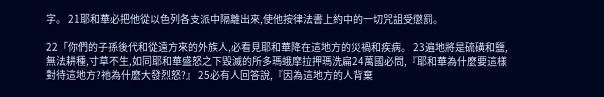字。 21耶和華必把他從以色列各支派中隔離出來,使他按律法書上約中的一切咒詛受懲罰。

22「你們的子孫後代和從遠方來的外族人,必看見耶和華降在這地方的災禍和疾病。 23遍地將是硫磺和鹽,無法耕種,寸草不生,如同耶和華盛怒之下毀滅的所多瑪蛾摩拉押瑪洗扁24萬國必問,『耶和華為什麼要這樣對待這地方?祂為什麼大發烈怒?』 25必有人回答說,『因為這地方的人背棄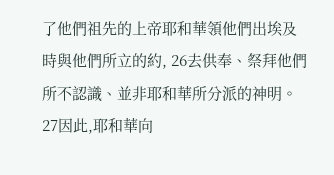了他們祖先的上帝耶和華領他們出埃及時與他們所立的約, 26去供奉、祭拜他們所不認識、並非耶和華所分派的神明。 27因此,耶和華向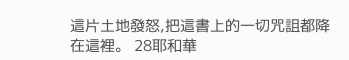這片土地發怒,把這書上的一切咒詛都降在這裡。 28耶和華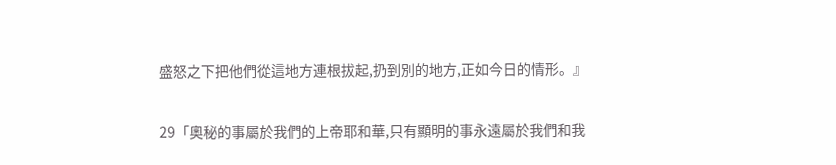盛怒之下把他們從這地方連根拔起,扔到別的地方,正如今日的情形。』

29「奧秘的事屬於我們的上帝耶和華,只有顯明的事永遠屬於我們和我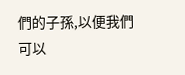們的子孫,以便我們可以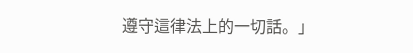遵守這律法上的一切話。」